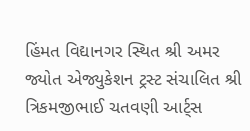હિંમત વિદ્યાનગર સ્થિત શ્રી અમર જ્યોત એજ્યુકેશન ટ્રસ્ટ સંચાલિત શ્રી ત્રિકમજીભાઈ ચતવણી આર્ટ્સ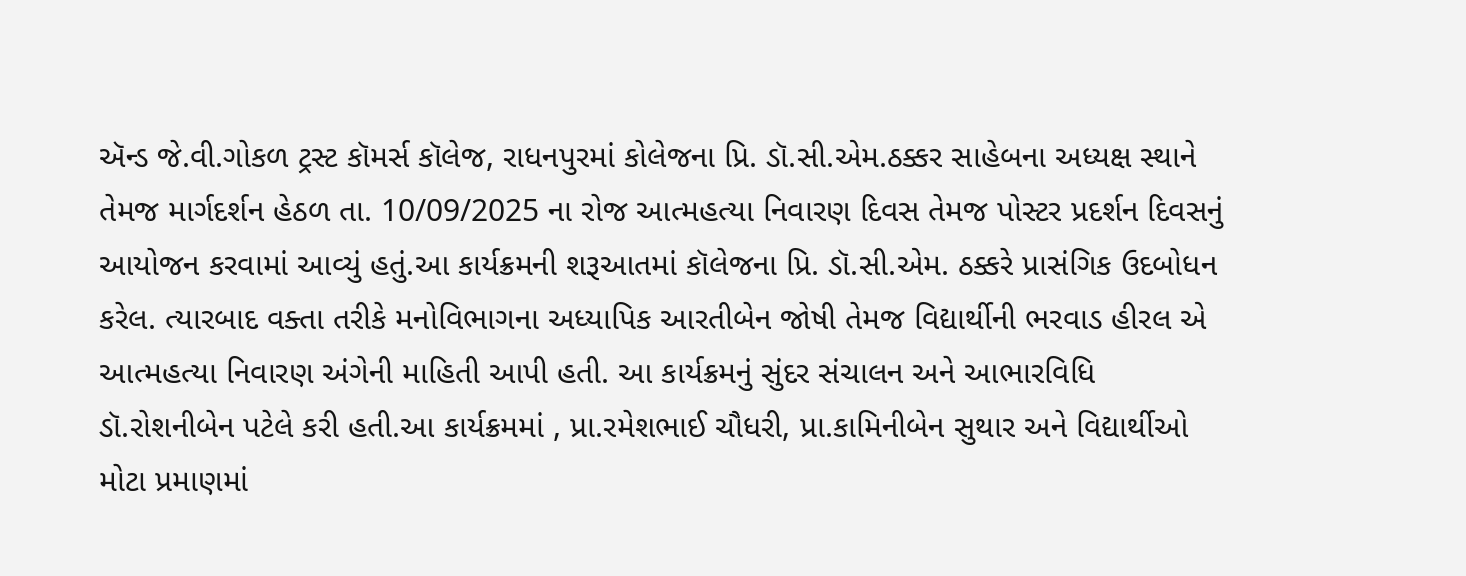ઍન્ડ જે.વી.ગોકળ ટ્રસ્ટ કૉમર્સ કૉલેજ, રાધનપુરમાં કોલેજના પ્રિ. ડૉ.સી.એમ.ઠક્કર સાહેબના અધ્યક્ષ સ્થાને તેમજ માર્ગદર્શન હેઠળ તા. 10/09/2025 ના રોજ આત્મહત્યા નિવારણ દિવસ તેમજ પોસ્ટર પ્રદર્શન દિવસનું આયોજન કરવામાં આવ્યું હતું.આ કાર્યક્રમની શરૂઆતમાં કૉલેજના પ્રિ. ડૉ.સી.એમ. ઠક્કરે પ્રાસંગિક ઉદબોધન કરેલ. ત્યારબાદ વક્તા તરીકે મનોવિભાગના અધ્યાપિક આરતીબેન જોષી તેમજ વિદ્યાર્થીની ભરવાડ હીરલ એ આત્મહત્યા નિવારણ અંગેની માહિતી આપી હતી. આ કાર્યક્રમનું સુંદર સંચાલન અને આભારવિધિ ડૉ.રોશનીબેન પટેલે કરી હતી.આ કાર્યક્રમમાં , પ્રા.રમેશભાઈ ચૌધરી, પ્રા.કામિનીબેન સુથાર અને વિદ્યાર્થીઓ મોટા પ્રમાણમાં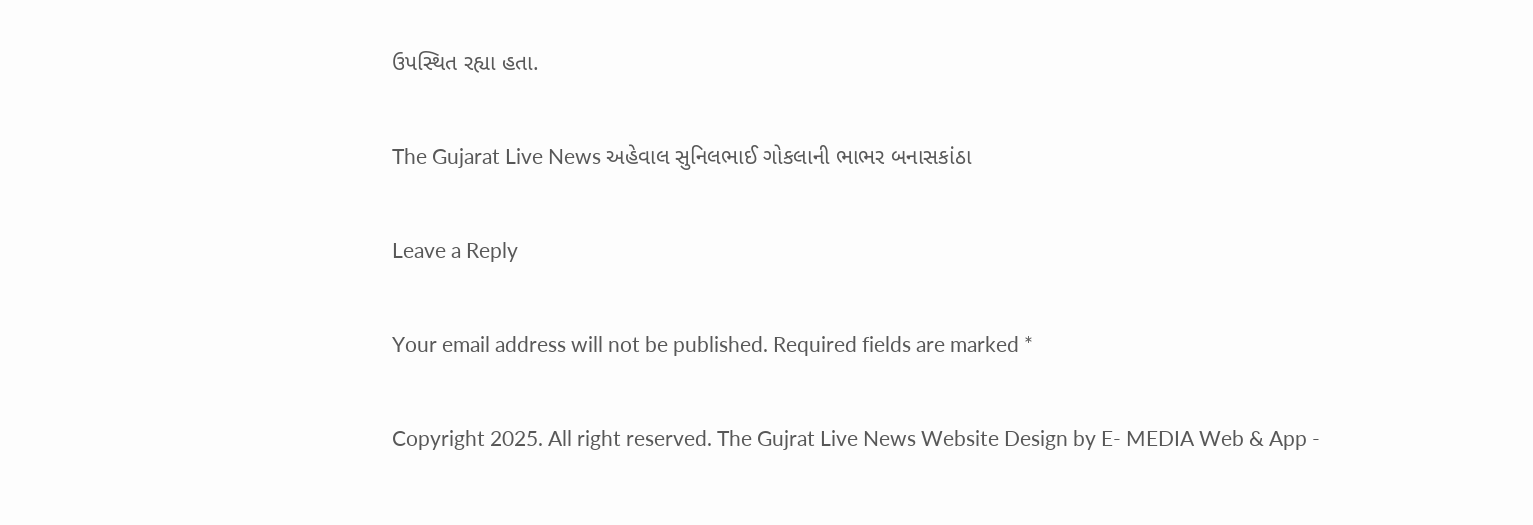ઉપસ્થિત રહ્યા હતા.

The Gujarat Live News અહેવાલ સુનિલભાઈ ગોકલાની ભાભર બનાસકાંઠા

Leave a Reply

Your email address will not be published. Required fields are marked *

Copyright 2025. All right reserved. The Gujrat Live News Website Design by E- MEDIA Web & App -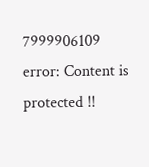7999906109
error: Content is protected !!